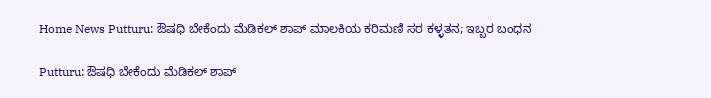Home News Putturu: ಔಷಧಿ ಬೇಕೆಂದು ಮೆಡಿಕಲ್‌ ಶಾಪ್‌ ಮಾಲಕಿಯ ಕರಿಮಣಿ ಸರ ಕಳ್ಳತನ; ಇಬ್ಬರ ಬಂಧನ

Putturu: ಔಷಧಿ ಬೇಕೆಂದು ಮೆಡಿಕಲ್‌ ಶಾಪ್‌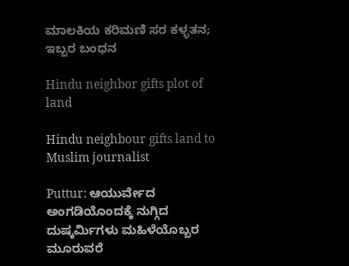ಮಾಲಕಿಯ ಕರಿಮಣಿ ಸರ ಕಳ್ಳತನ; ಇಬ್ಬರ ಬಂಧನ

Hindu neighbor gifts plot of land

Hindu neighbour gifts land to Muslim journalist

Puttur: ಆಯುರ್ವೇದ ಅಂಗಡಿಯೊಂದಕ್ಕೆ ನುಗ್ಗಿದ ದುಷ್ಕರ್ಮಿಗಳು ಮಹಿಳೆಯೊಬ್ಬರ ಮೂರುವರೆ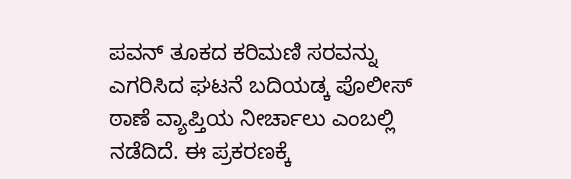ಪವನ್‌ ತೂಕದ ಕರಿಮಣಿ ಸರವನ್ನು ಎಗರಿಸಿದ ಘಟನೆ ಬದಿಯಡ್ಕ ಪೊಲೀಸ್‌ ಠಾಣೆ ವ್ಯಾಪ್ತಿಯ ನೀರ್ಚಾಲು ಎಂಬಲ್ಲಿ ನಡೆದಿದೆ. ಈ ಪ್ರಕರಣಕ್ಕೆ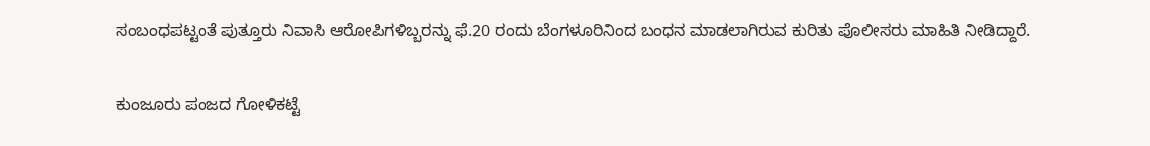ಸಂಬಂಧಪಟ್ಟಂತೆ ಪುತ್ತೂರು ನಿವಾಸಿ ಆರೋಪಿಗಳಿಬ್ಬರನ್ನು ಫೆ.20 ರಂದು ಬೆಂಗಳೂರಿನಿಂದ ಬಂಧನ ಮಾಡಲಾಗಿರುವ ಕುರಿತು ಪೊಲೀಸರು ಮಾಹಿತಿ ನೀಡಿದ್ದಾರೆ.

ಕುಂಜೂರು ಪಂಜದ ಗೋಳಿಕಟ್ಟೆ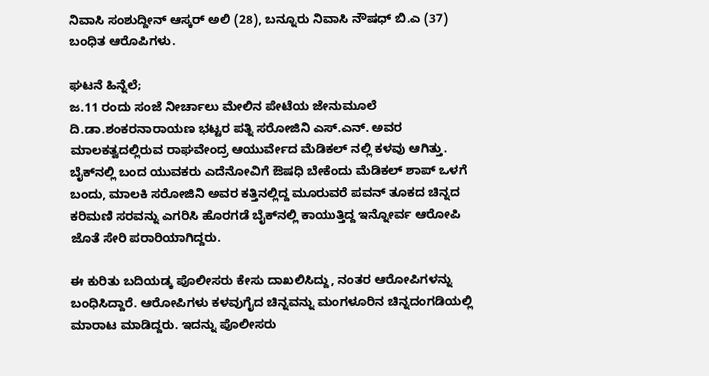ನಿವಾಸಿ ಸಂಶುದ್ದೀನ್‌ ಆಸ್ಕರ್‌ ಅಲಿ (28), ಬನ್ನೂರು ನಿವಾಸಿ ನೌಷಧ್‌ ಬಿ.ಎ (37) ಬಂಧಿತ ಆರೊಪಿಗಳು.

ಘಟನೆ ಹಿನ್ನೆಲೆ;
ಜ.11 ರಂದು ಸಂಜೆ ನೀರ್ಚಾಲು ಮೇಲಿನ ಪೇಟೆಯ ಜೇನುಮೂಲೆ ದಿ.ಡಾ.ಶಂಕರನಾರಾಯಣ ಭಟ್ಟರ ಪತ್ನಿ ಸರೋಜಿನಿ ಎಸ್‌.ಎನ್‌. ಅವರ ಮಾಲಕತ್ವದಲ್ಲಿರುವ ರಾಘವೇಂದ್ರ ಆಯುರ್ವೇದ ಮೆಡಿಕಲ್‌ ನಲ್ಲಿ ಕಳವು ಆಗಿತ್ತು. ಬೈಕ್‌ನಲ್ಲಿ ಬಂದ ಯುವಕರು ಎದೆನೋವಿಗೆ ಔಷಧಿ ಬೇಕೆಂದು ಮೆಡಿಕಲ್‌ ಶಾಪ್‌ ಒಳಗೆ ಬಂದು, ಮಾಲಕಿ ಸರೋಜಿನಿ ಅವರ ಕತ್ತಿನಲ್ಲಿದ್ದ ಮೂರುವರೆ ಪವನ್‌ ತೂಕದ ಚಿನ್ನದ ಕರಿಮಣಿ ಸರವನ್ನು ಎಗರಿಸಿ ಹೊರಗಡೆ ಬೈಕ್‌ನಲ್ಲಿ ಕಾಯುತ್ತಿದ್ದ ಇನ್ನೋರ್ವ ಆರೋಪಿ ಜೊತೆ ಸೇರಿ ಪರಾರಿಯಾಗಿದ್ದರು.

ಈ ಕುರಿತು ಬದಿಯಡ್ಕ ಪೊಲೀಸರು ಕೇಸು ದಾಖಲಿಸಿದ್ದು, ನಂತರ ಆರೋಪಿಗಳನ್ನು ಬಂಧಿಸಿದ್ದಾರೆ. ಆರೋಪಿಗಳು ಕಳವುಗೈದ ಚಿನ್ನವನ್ನು ಮಂಗಳೂರಿನ ಚಿನ್ನದಂಗಡಿಯಲ್ಲಿ ಮಾರಾಟ ಮಾಡಿದ್ದರು. ಇದನ್ನು ಪೊಲೀಸರು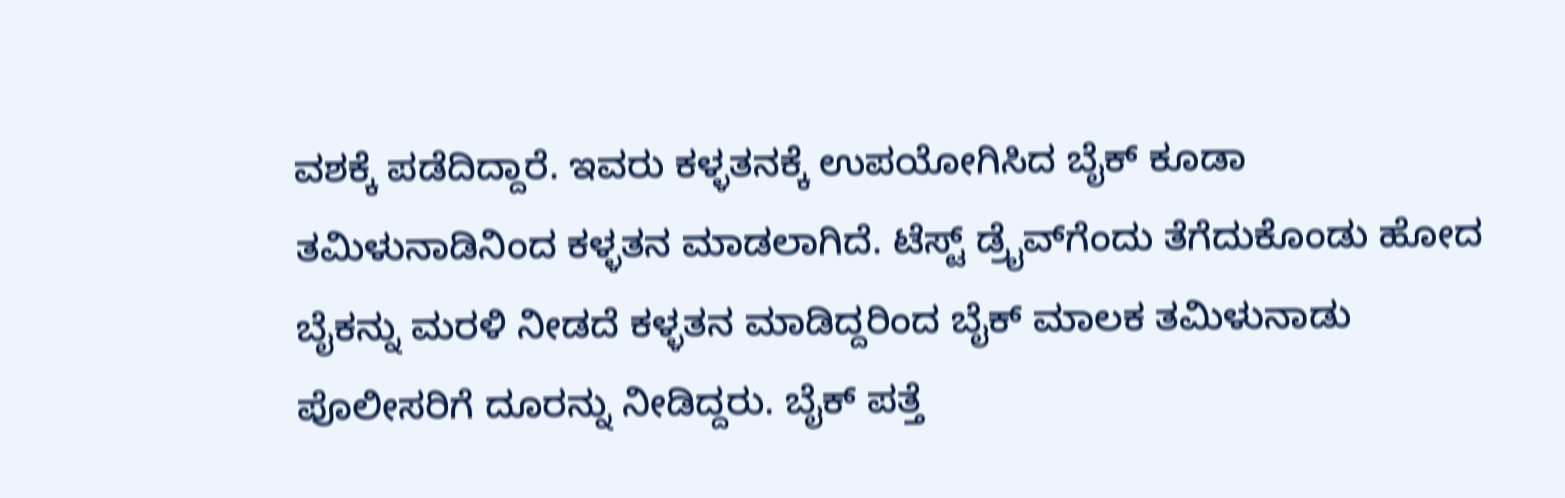ವಶಕ್ಕೆ ಪಡೆದಿದ್ದಾರೆ. ಇವರು ಕಳ್ಳತನಕ್ಕೆ ಉಪಯೋಗಿಸಿದ ಬೈಕ್‌ ಕೂಡಾ ತಮಿಳುನಾಡಿನಿಂದ ಕಳ್ಳತನ ಮಾಡಲಾಗಿದೆ. ಟೆಸ್ಟ್‌ ಡ್ರೈವ್‌ಗೆಂದು ತೆಗೆದುಕೊಂಡು ಹೋದ ಬೈಕನ್ನು ಮರಳಿ ನೀಡದೆ ಕಳ್ಳತನ ಮಾಡಿದ್ದರಿಂದ ಬೈಕ್‌ ಮಾಲಕ ತಮಿಳುನಾಡು ಪೊಲೀಸರಿಗೆ ದೂರನ್ನು ನೀಡಿದ್ದರು. ಬೈಕ್‌ ಪತ್ತೆ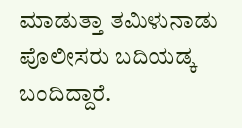ಮಾಡುತ್ತಾ ತಮಿಳುನಾಡು ಪೊಲೀಸರು ಬದಿಯಡ್ಕ ಬಂದಿದ್ದಾರೆ.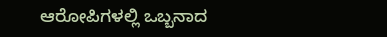ಆರೋಪಿಗಳಲ್ಲಿ ಒಬ್ಬನಾದ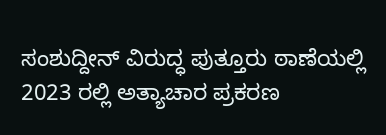ಸಂಶುದ್ದೀನ್‌ ವಿರುದ್ಧ ಪುತ್ತೂರು ಠಾಣೆಯಲ್ಲಿ 2023 ರಲ್ಲಿ ಅತ್ಯಾಚಾರ ಪ್ರಕರಣ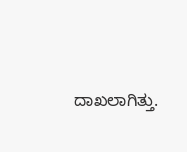ದಾಖಲಾಗಿತ್ತು.